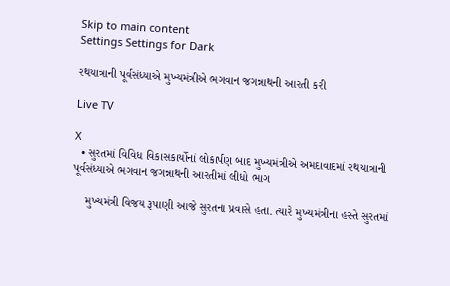Skip to main content
Settings Settings for Dark

રથયાત્રાની પૂર્વસંધ્યાએ મુખ્યમંત્રીએ ભગવાન જગન્નાથની આરતી કરી

Live TV

X
  • સુરતમાં વિવિધ વિકાસકાર્યોનાં લોકાર્પણ બાદ મુખ્યમંત્રીએ અમદાવાદમાં રથયાત્રાની પૂર્વસંધ્યાએ ભગવાન જગન્નાથની આરતીમાં લીધો ભાગ

    મુખ્યમંત્રી વિજય રૂપાણી આજે સુરતના પ્રવાસે હતા. ત્યારે મુખ્યમંત્રીના હસ્તે સુરતમાં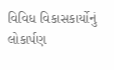વિવિધ વિકાસકાર્યોનું લોકાર્પણ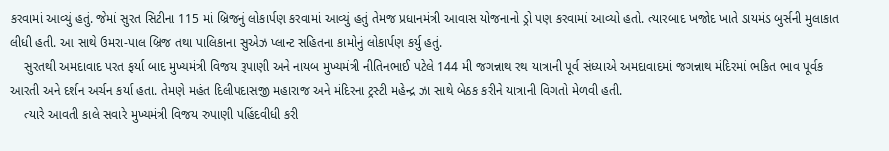કરવામાં આવ્યું હતું. જેમાં સુરત સિટીના 115 માં બ્રિજનું લોકાર્પણ કરવામાં આવ્યું હતું તેમજ પ્રધાનમંત્રી આવાસ યોજનાનો ડ્રો પણ કરવામાં આવ્યો હતો. ત્યારબાદ ખજોદ ખાતે ડાયમંડ બુર્સની મુલાકાત લીધી હતી. આ સાથે ઉમરા-પાલ બ્રિજ તથા પાલિકાના સુએઝ પ્લાન્ટ સહિતના કામોનું લોકાર્પણ કર્યુ હતું.
    સુરતથી અમદાવાદ પરત ફર્યા બાદ મુખ્યમંત્રી વિજય રૂપાણી અને નાયબ મુખ્યમંત્રી નીતિનભાઈ પટેલે 144 મી જગન્નાથ રથ યાત્રાની પૂર્વ સંધ્યાએ અમદાવાદમાં જગન્નાથ મંદિરમાં ભકિત ભાવ પૂર્વક આરતી અને દર્શન અર્ચન કર્યા હતા. તેમણે મહંત દિલીપદાસજી મહારાજ અને મંદિરના ટ્રસ્ટી મહેન્દ્ર ઝા સાથે બેઠક કરીને યાત્રાની વિગતો મેળવી હતી.
    ત્યારે આવતી કાલે સવારે મુખ્યમંત્રી વિજય રુપાણી પહિંદવીધી કરી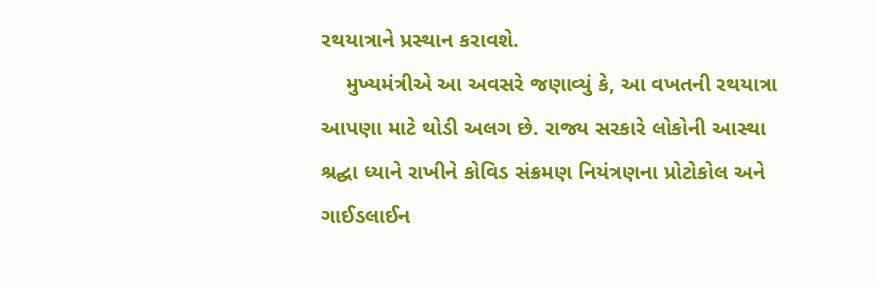રથયાત્રાને પ્રસ્થાન કરાવશે.
    મુખ્યમંત્રીએ આ અવસરે જણાવ્યું કે, આ વખતની રથયાત્રા આપણા માટે થોડી અલગ છે. રાજ્ય સરકારે લોકોની આસ્થા શ્રદ્ઘા ધ્યાને રાખીને કોવિડ સંક્રમણ નિયંત્રણના પ્રોટોકોલ અને ગાઈડલાઈન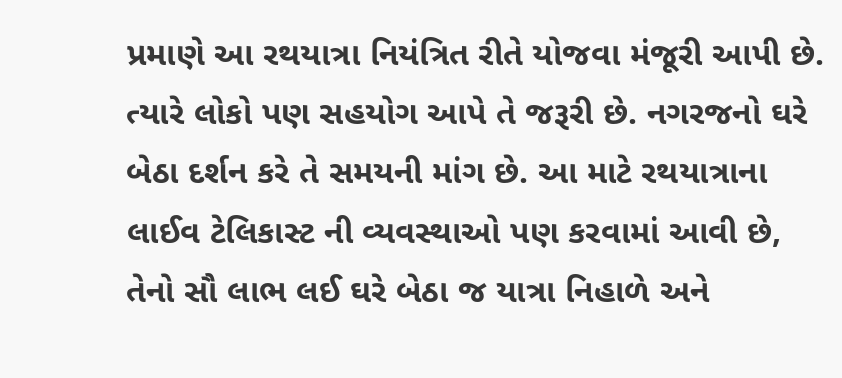પ્રમાણે આ રથયાત્રા નિયંત્રિત રીતે યોજવા મંજૂરી આપી છે. ત્યારે લોકો પણ સહયોગ આપે તે જરૂરી છે. નગરજનો ઘરે બેઠા દર્શન કરે તે સમયની માંગ છે. આ માટે રથયાત્રાના લાઈવ ટેલિકાસ્ટ ની વ્યવસ્થાઓ પણ કરવામાં આવી છે, તેનો સૌ લાભ લઈ ઘરે બેઠા જ યાત્રા નિહાળે અને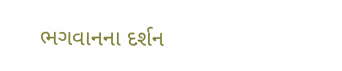ભગવાનના દર્શન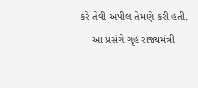કરે તેવી અપીલ તેમણે કરી હતી.
    આ પ્રસંગે ગૃહ રાજ્યમંત્રી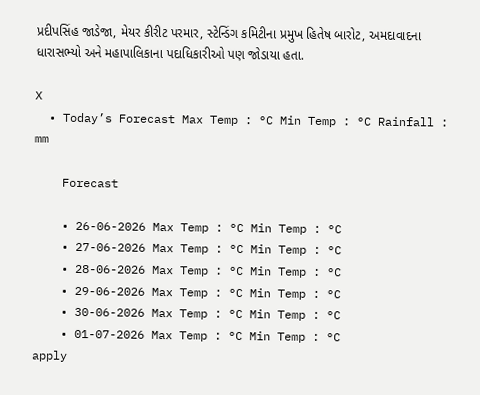પ્રદીપસિંહ જાડેજા, મેયર કીરીટ પરમાર, સ્ટેન્ડિંગ કમિટીના પ્રમુખ હિતેષ બારોટ, અમદાવાદના ધારાસભ્યો અને મહાપાલિકાના પદાધિકારીઓ પણ જોડાયા હતા.

X
  • Today’s Forecast Max Temp : °C Min Temp : °C Rainfall : mm

    Forecast

    • 26-06-2026 Max Temp : °C Min Temp : °C
    • 27-06-2026 Max Temp : °C Min Temp : °C
    • 28-06-2026 Max Temp : °C Min Temp : °C
    • 29-06-2026 Max Temp : °C Min Temp : °C
    • 30-06-2026 Max Temp : °C Min Temp : °C
    • 01-07-2026 Max Temp : °C Min Temp : °C
apply